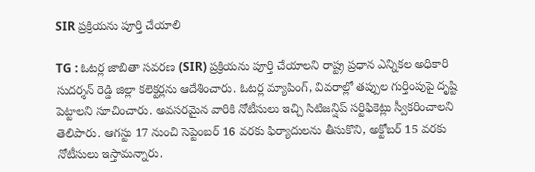SIR ప్రక్రియను పూర్తి చేయాలి

TG : ఓటర్ల జాబితా సవరణ (SIR) ప్రక్రియను పూర్తి చేయాలని రాష్ట్ర ప్రధాన ఎన్నికల అధికారి సుదర్శన్ రెడ్డి జిల్లా కలెక్టర్లను ఆదేశించారు. ఓటర్ల మ్యాపింగ్, వివరాల్లో తప్పుల గుర్తింపుపై దృష్టి పెట్టాలని సూచించారు. అవసరమైన వారికి నోటీసులు ఇచ్చి సిటిజన్షిప్ సర్టిఫికెట్లు స్వీకరించాలని తెలిపారు. ఆగస్టు 17 నుంచి సెప్టెంబర్ 16 వరకు ఫిర్యాదులను తీసుకొని, అక్టోబర్ 15 వరకు నోటీసులు ఇస్తామన్నారు.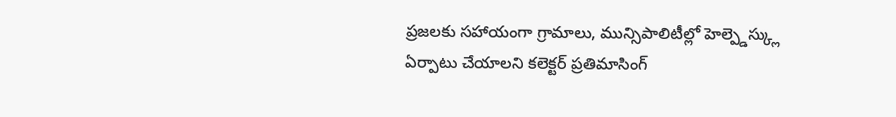ప్రజలకు సహాయంగా గ్రామాలు, మున్సిపాలిటీల్లో హెల్ప్డెస్క్లు ఏర్పాటు చేయాలని కలెక్టర్ ప్రతిమాసింగ్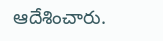ఆదేశించారు.